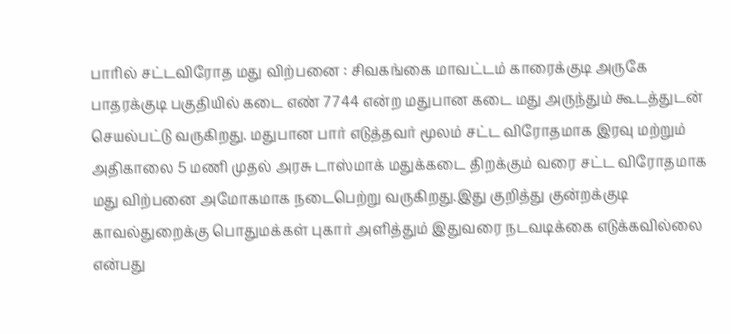பாரில் சட்டவிரோத மது விற்பனை : சிவகங்கை மாவட்டம் காரைக்குடி அருகே பாதரக்குடி பகுதியில் கடை எண் 7744 என்ற மதுபான கடை மது அருந்தும் கூடத்துடன் செயல்பட்டு வருகிறது. மதுபான பார் எடுத்தவர் மூலம் சட்ட விரோதமாக இரவு மற்றும் அதிகாலை 5 மணி முதல் அரசு டாஸ்மாக் மதுக்கடை திறக்கும் வரை சட்ட விரோதமாக மது விற்பனை அமோகமாக நடைபெற்று வருகிறது.இது குறித்து குன்றக்குடி காவல்துறைக்கு பொதுமக்கள் புகார் அளித்தும் இதுவரை நடவடிக்கை எடுக்கவில்லை என்பது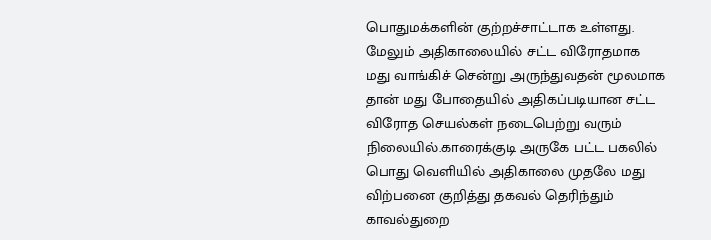பொதுமக்களின் குற்றச்சாட்டாக உள்ளது. மேலும் அதிகாலையில் சட்ட விரோதமாக மது வாங்கிச் சென்று அருந்துவதன் மூலமாக தான் மது போதையில் அதிகப்படியான சட்ட விரோத செயல்கள் நடைபெற்று வரும் நிலையில்.காரைக்குடி அருகே பட்ட பகலில் பொது வெளியில் அதிகாலை முதலே மது விற்பனை குறித்து தகவல் தெரிந்தும் காவல்துறை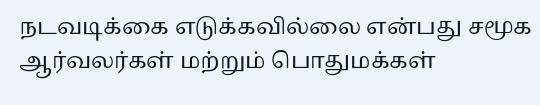நடவடிக்கை எடுக்கவில்லை என்பது சமூக ஆர்வலர்கள் மற்றும் பொதுமக்கள்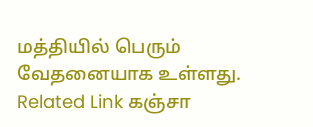மத்தியில் பெரும் வேதனையாக உள்ளது. Related Link கஞ்சா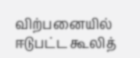விற்பனையில் ஈடுபட்ட கூலித்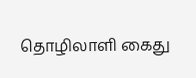தொழிலாளி கைது